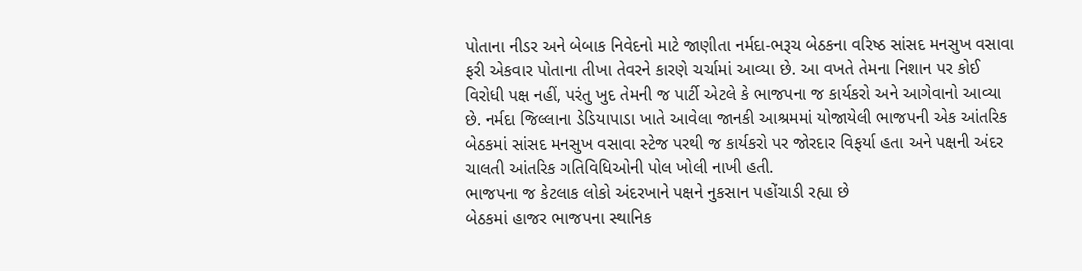પોતાના નીડર અને બેબાક નિવેદનો માટે જાણીતા નર્મદા-ભરૂચ બેઠકના વરિષ્ઠ સાંસદ મનસુખ વસાવા ફરી એકવાર પોતાના તીખા તેવરને કારણે ચર્ચામાં આવ્યા છે. આ વખતે તેમના નિશાન પર કોઈ વિરોધી પક્ષ નહીં, પરંતુ ખુદ તેમની જ પાર્ટી એટલે કે ભાજપના જ કાર્યકરો અને આગેવાનો આવ્યા છે. નર્મદા જિલ્લાના ડેડિયાપાડા ખાતે આવેલા જાનકી આશ્રમમાં યોજાયેલી ભાજપની એક આંતરિક બેઠકમાં સાંસદ મનસુખ વસાવા સ્ટેજ પરથી જ કાર્યકરો પર જોરદાર વિફર્યા હતા અને પક્ષની અંદર ચાલતી આંતરિક ગતિવિધિઓની પોલ ખોલી નાખી હતી.
ભાજપના જ કેટલાક લોકો અંદરખાને પક્ષને નુકસાન પહોંચાડી રહ્યા છે
બેઠકમાં હાજર ભાજપના સ્થાનિક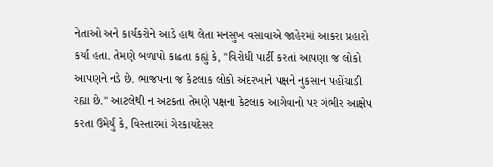નેતાઓ અને કાર્યકરોને આડે હાથ લેતા મનસુખ વસાવાએ જાહેરમાં આકરા પ્રહારો કર્યા હતા. તેમણે બળાપો કાઢતા કહ્યું કે, "વિરોધી પાર્ટી કરતાં આપણા જ લોકો આપણને નડે છે. ભાજપના જ કેટલાક લોકો અંદરખાને પક્ષને નુકસાન પહોંચાડી રહ્યા છે." આટલેથી ન અટકતા તેમણે પક્ષના કેટલાક આગેવાનો પર ગંભીર આક્ષેપ કરતા ઉમેર્યું કે, વિસ્તારમાં ગેરકાયદેસર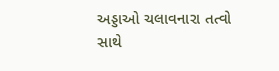અડ્ડાઓ ચલાવનારા તત્વો સાથે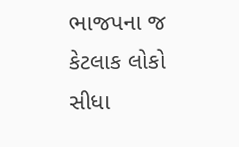ભાજપના જ કેટલાક લોકો સીધા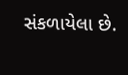સંકળાયેલા છે.